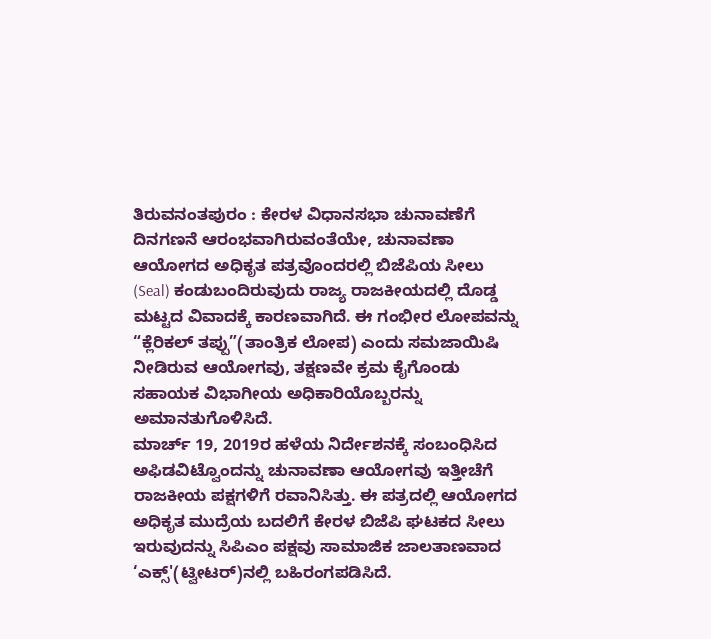ತಿರುವನಂತಪುರಂ : ಕೇರಳ ವಿಧಾನಸಭಾ ಚುನಾವಣೆಗೆ ದಿನಗಣನೆ ಆರಂಭವಾಗಿರುವಂತೆಯೇ, ಚುನಾವಣಾ ಆಯೋಗದ ಅಧಿಕೃತ ಪತ್ರವೊಂದರಲ್ಲಿ ಬಿಜೆಪಿಯ ಸೀಲು (Seal) ಕಂಡುಬಂದಿರುವುದು ರಾಜ್ಯ ರಾಜಕೀಯದಲ್ಲಿ ದೊಡ್ಡ ಮಟ್ಟದ ವಿವಾದಕ್ಕೆ ಕಾರಣವಾಗಿದೆ. ಈ ಗಂಭೀರ ಲೋಪವನ್ನು “ಕ್ಲೆರಿಕಲ್ ತಪ್ಪು”(ತಾಂತ್ರಿಕ ಲೋಪ) ಎಂದು ಸಮಜಾಯಿಷಿ ನೀಡಿರುವ ಆಯೋಗವು, ತಕ್ಷಣವೇ ಕ್ರಮ ಕೈಗೊಂಡು ಸಹಾಯಕ ವಿಭಾಗೀಯ ಅಧಿಕಾರಿಯೊಬ್ಬರನ್ನು ಅಮಾನತುಗೊಳಿಸಿದೆ.
ಮಾರ್ಚ್ 19, 2019ರ ಹಳೆಯ ನಿರ್ದೇಶನಕ್ಕೆ ಸಂಬಂಧಿಸಿದ ಅಫಿಡವಿಟ್ವೊಂದನ್ನು ಚುನಾವಣಾ ಆಯೋಗವು ಇತ್ತೀಚೆಗೆ ರಾಜಕೀಯ ಪಕ್ಷಗಳಿಗೆ ರವಾನಿಸಿತ್ತು. ಈ ಪತ್ರದಲ್ಲಿ ಆಯೋಗದ ಅಧಿಕೃತ ಮುದ್ರೆಯ ಬದಲಿಗೆ ಕೇರಳ ಬಿಜೆಪಿ ಘಟಕದ ಸೀಲು ಇರುವುದನ್ನು ಸಿಪಿಎಂ ಪಕ್ಷವು ಸಾಮಾಜಿಕ ಜಾಲತಾಣವಾದ ‘ಎಕ್ಸ್'(ಟ್ವೀಟರ್)ನಲ್ಲಿ ಬಹಿರಂಗಪಡಿಸಿದೆ.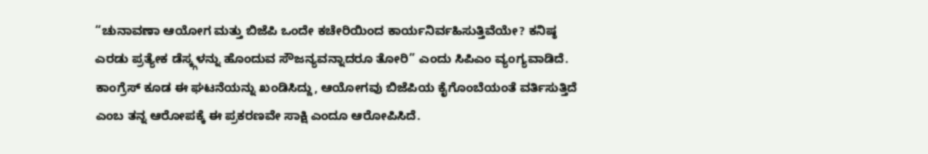“ಚುನಾವಣಾ ಆಯೋಗ ಮತ್ತು ಬಿಜೆಪಿ ಒಂದೇ ಕಚೇರಿಯಿಂದ ಕಾರ್ಯನಿರ್ವಹಿಸುತ್ತಿವೆಯೇ? ಕನಿಷ್ಠ ಎರಡು ಪ್ರತ್ಯೇಕ ಡೆಸ್ಕ್ಗಳನ್ನು ಹೊಂದುವ ಸೌಜನ್ಯವನ್ನಾದರೂ ತೋರಿ” ಎಂದು ಸಿಪಿಎಂ ವ್ಯಂಗ್ಯವಾಡಿದೆ. ಕಾಂಗ್ರೆಸ್ ಕೂಡ ಈ ಘಟನೆಯನ್ನು ಖಂಡಿಸಿದ್ದು, ಆಯೋಗವು ಬಿಜೆಪಿಯ ಕೈಗೊಂಬೆಯಂತೆ ವರ್ತಿಸುತ್ತಿದೆ ಎಂಬ ತನ್ನ ಆರೋಪಕ್ಕೆ ಈ ಪ್ರಕರಣವೇ ಸಾಕ್ಷಿ ಎಂದೂ ಆರೋಪಿಸಿದೆ.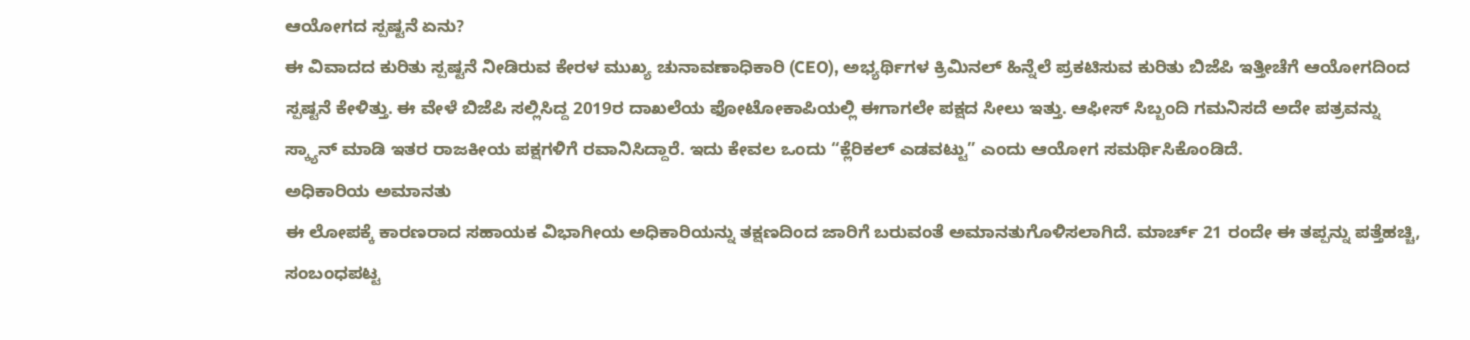ಆಯೋಗದ ಸ್ಪಷ್ಟನೆ ಏನು?
ಈ ವಿವಾದದ ಕುರಿತು ಸ್ಪಷ್ಟನೆ ನೀಡಿರುವ ಕೇರಳ ಮುಖ್ಯ ಚುನಾವಣಾಧಿಕಾರಿ (CEO), ಅಭ್ಯರ್ಥಿಗಳ ಕ್ರಿಮಿನಲ್ ಹಿನ್ನೆಲೆ ಪ್ರಕಟಿಸುವ ಕುರಿತು ಬಿಜೆಪಿ ಇತ್ತೀಚೆಗೆ ಆಯೋಗದಿಂದ ಸ್ಪಷ್ಟನೆ ಕೇಳಿತ್ತು. ಈ ವೇಳೆ ಬಿಜೆಪಿ ಸಲ್ಲಿಸಿದ್ದ 2019ರ ದಾಖಲೆಯ ಫೋಟೋಕಾಪಿಯಲ್ಲಿ ಈಗಾಗಲೇ ಪಕ್ಷದ ಸೀಲು ಇತ್ತು. ಆಫೀಸ್ ಸಿಬ್ಬಂದಿ ಗಮನಿಸದೆ ಅದೇ ಪತ್ರವನ್ನು ಸ್ಕ್ಯಾನ್ ಮಾಡಿ ಇತರ ರಾಜಕೀಯ ಪಕ್ಷಗಳಿಗೆ ರವಾನಿಸಿದ್ದಾರೆ. ಇದು ಕೇವಲ ಒಂದು “ಕ್ಲೆರಿಕಲ್ ಎಡವಟ್ಟು” ಎಂದು ಆಯೋಗ ಸಮರ್ಥಿಸಿಕೊಂಡಿದೆ.
ಅಧಿಕಾರಿಯ ಅಮಾನತು
ಈ ಲೋಪಕ್ಕೆ ಕಾರಣರಾದ ಸಹಾಯಕ ವಿಭಾಗೀಯ ಅಧಿಕಾರಿಯನ್ನು ತಕ್ಷಣದಿಂದ ಜಾರಿಗೆ ಬರುವಂತೆ ಅಮಾನತುಗೊಳಿಸಲಾಗಿದೆ. ಮಾರ್ಚ್ 21 ರಂದೇ ಈ ತಪ್ಪನ್ನು ಪತ್ತೆಹಚ್ಚಿ, ಸಂಬಂಧಪಟ್ಟ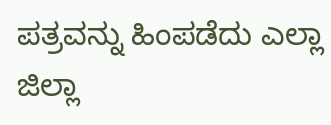ಪತ್ರವನ್ನು ಹಿಂಪಡೆದು ಎಲ್ಲಾ ಜಿಲ್ಲಾ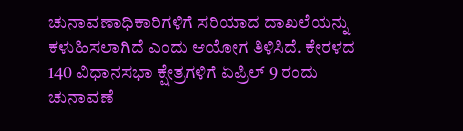ಚುನಾವಣಾಧಿಕಾರಿಗಳಿಗೆ ಸರಿಯಾದ ದಾಖಲೆಯನ್ನು ಕಳುಹಿಸಲಾಗಿದೆ ಎಂದು ಆಯೋಗ ತಿಳಿಸಿದೆ. ಕೇರಳದ 140 ವಿಧಾನಸಭಾ ಕ್ಷೇತ್ರಗಳಿಗೆ ಏಪ್ರಿಲ್ 9 ರಂದು ಚುನಾವಣೆ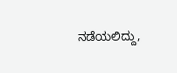ನಡೆಯಲಿದ್ದು,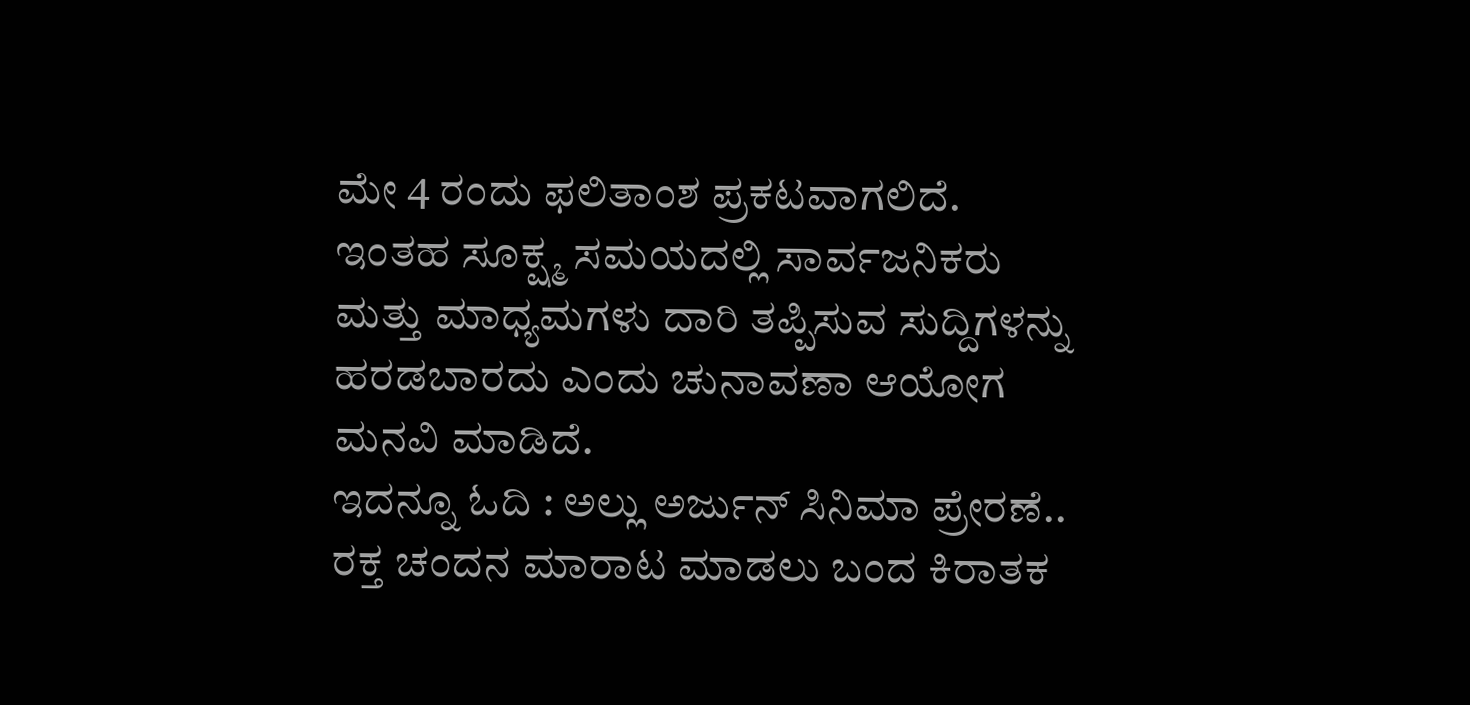ಮೇ 4 ರಂದು ಫಲಿತಾಂಶ ಪ್ರಕಟವಾಗಲಿದೆ. ಇಂತಹ ಸೂಕ್ಷ್ಮ ಸಮಯದಲ್ಲಿ ಸಾರ್ವಜನಿಕರು ಮತ್ತು ಮಾಧ್ಯಮಗಳು ದಾರಿ ತಪ್ಪಿಸುವ ಸುದ್ದಿಗಳನ್ನು ಹರಡಬಾರದು ಎಂದು ಚುನಾವಣಾ ಆಯೋಗ ಮನವಿ ಮಾಡಿದೆ.
ಇದನ್ನೂ ಓದಿ : ಅಲ್ಲು ಅರ್ಜುನ್ ಸಿನಿಮಾ ಪ್ರೇರಣೆ.. ರಕ್ತ ಚಂದನ ಮಾರಾಟ ಮಾಡಲು ಬಂದ ಕಿರಾತಕ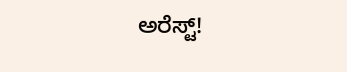ಅರೆಸ್ಟ್!